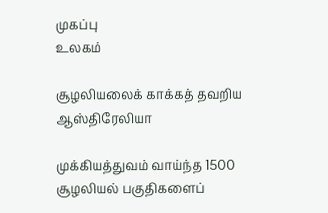முகப்பு
உலகம்

சூழலியலைக் காக்கத் தவறிய ஆஸ்திரேலியா

முக்கியத்துவம் வாய்ந்த 1500 சூழலியல் பகுதிகளைப்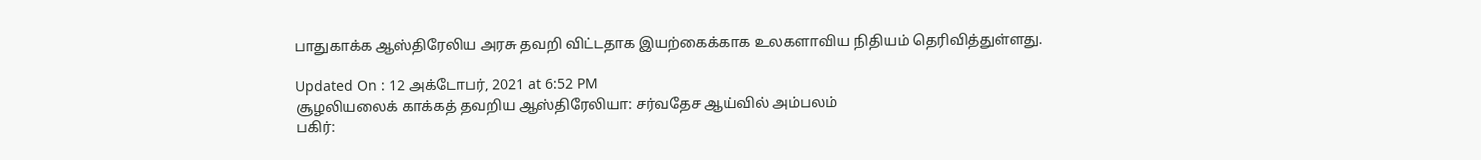பாதுகாக்க ஆஸ்திரேலிய அரசு தவறி விட்டதாக இயற்கைக்காக உலகளாவிய நிதியம் தெரிவித்துள்ளது.

Updated On : 12 அக்டோபர், 2021 at 6:52 PM
சூழலியலைக் காக்கத் தவறிய ஆஸ்திரேலியா: சர்வதேச ஆய்வில் அம்பலம்
பகிர்: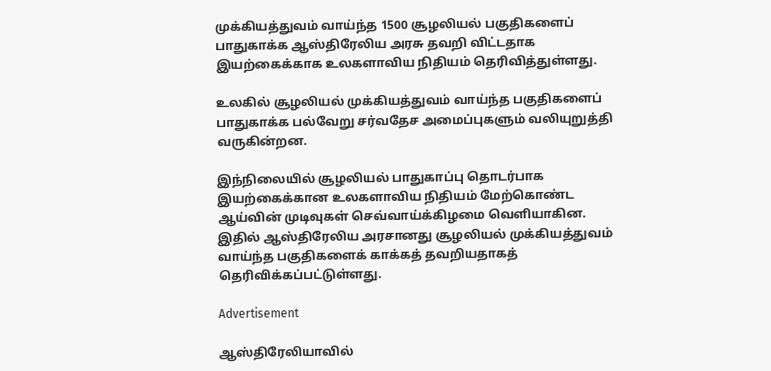முக்கியத்துவம் வாய்ந்த 1500 சூழலியல் பகுதிகளைப் பாதுகாக்க ஆஸ்திரேலிய அரசு தவறி விட்டதாக இயற்கைக்காக உலகளாவிய நிதியம் தெரிவித்துள்ளது.

உலகில் சூழலியல் முக்கியத்துவம் வாய்ந்த பகுதிகளைப் பாதுகாக்க பல்வேறு சர்வதேச அமைப்புகளும் வலியுறுத்தி வருகின்றன.

இந்நிலையில் சூழலியல் பாதுகாப்பு தொடர்பாக இயற்கைக்கான உலகளாவிய நிதியம் மேற்கொண்ட ஆய்வின் முடிவுகள் செவ்வாய்க்கிழமை வெளியாகின. இதில் ஆஸ்திரேலிய அரசானது சூழலியல் முக்கியத்துவம் வாய்ந்த பகுதிகளைக் காக்கத் தவறியதாகத் தெரிவிக்கப்பட்டுள்ளது.

Advertisement

ஆஸ்திரேலியாவில்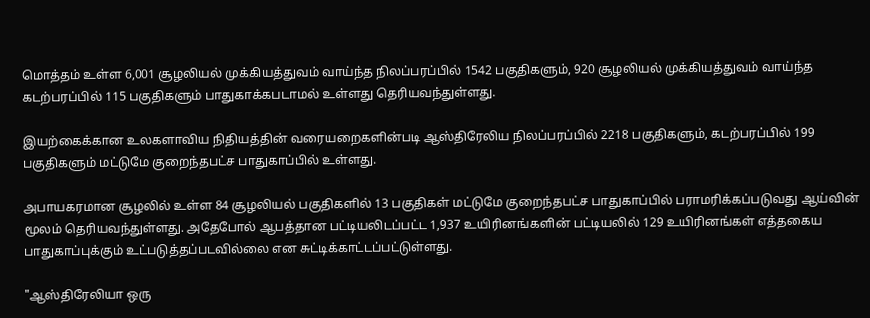மொத்தம் உள்ள 6,001 சூழலியல் முக்கியத்துவம் வாய்ந்த நிலப்பரப்பில் 1542 பகுதிகளும், 920 சூழலியல் முக்கியத்துவம் வாய்ந்த கடற்பரப்பில் 115 பகுதிகளும் பாதுகாக்கபடாமல் உள்ளது தெரியவந்துள்ளது.

இயற்கைக்கான உலகளாவிய நிதியத்தின் வரையறைகளின்படி ஆஸ்திரேலிய நிலப்பரப்பில் 2218 பகுதிகளும், கடற்பரப்பில் 199 பகுதிகளும் மட்டுமே குறைந்தபட்ச பாதுகாப்பில் உள்ளது.

அபாயகரமான சூழலில் உள்ள 84 சூழலியல் பகுதிகளில் 13 பகுதிகள் மட்டுமே குறைந்தபட்ச பாதுகாப்பில் பராமரிக்கப்படுவது ஆய்வின் மூலம் தெரியவந்துள்ளது. அதேபோல் ஆபத்தான பட்டியலிடப்பட்ட 1,937 உயிரினங்களின் பட்டியலில் 129 உயிரினங்கள் எத்தகைய பாதுகாப்புக்கும் உட்படுத்தப்படவில்லை என சுட்டிக்காட்டப்பட்டுள்ளது.

"ஆஸ்திரேலியா ஒரு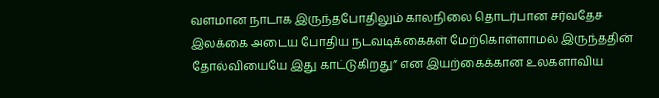வளமான நாடாக இருந்தபோதிலும் காலநிலை தொடர்பான சர்வதேச இலக்கை அடைய போதிய நடவடிக்கைகள் மேற்கொள்ளாமல் இருந்ததின் தோல்வியையே இது காட்டுகிறது” என இயற்கைக்கான உலகளாவிய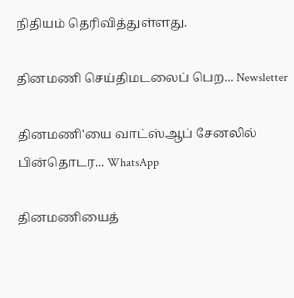நிதியம் தெரிவித்துள்ளது.

தினமணி செய்திமடலைப் பெற... Newsletter

தினமணி'யை வாட்ஸ்ஆப் சேனலில் பின்தொடர... WhatsApp

தினமணியைத்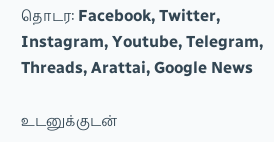தொடர: Facebook, Twitter, Instagram, Youtube, Telegram, Threads, Arattai, Google News

உடனுக்குடன்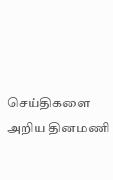செய்திகளை அறிய தினமணி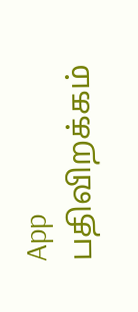App பதிவிறக்கம்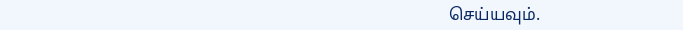செய்யவும்.